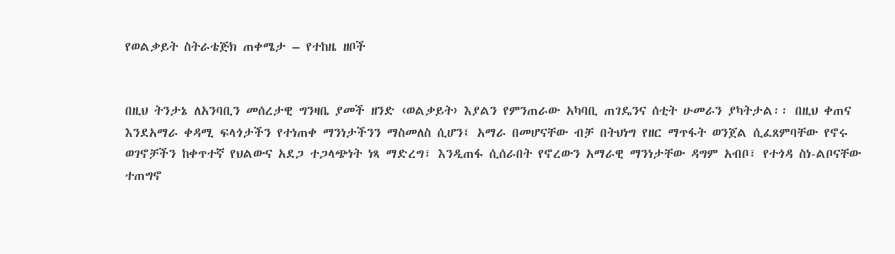የወልቃይት ስትራቴጅክ ጠቀሜታ – የተከዜ ዘቦች


በዚህ ትንታኔ ለአንባቢን መሰረታዊ ግንዛቤ ያመች ዘንድ ‹ወልቃይት› እያልን የምንጠራው አካባቢ ጠገዴንና ሰቲት ሁመራን ያካትታል፡፡ በዚህ ቀጠና እንደአማራ ቀዳሚ ፍላጎታችን የተነጠቀ ማንነታችንን ማስመለስ ሲሆን፤ አማራ በመሆናቸው ብቻ በትህነግ የዘር ማጥፋት ወንጀል ሲፈጸምባቸው የኖሩ ወገኖቻችን ከቀጥተኛ የህልውና አደጋ ተጋላጭነት ነጻ ማድረግ፣ እንዲጠፋ ሲሰራበት የኖረውን አማራዊ ማንነታቸው ዳግም አብቦ፣ የተጎዳ ስነ-ልቦናቸው ተጠግኖ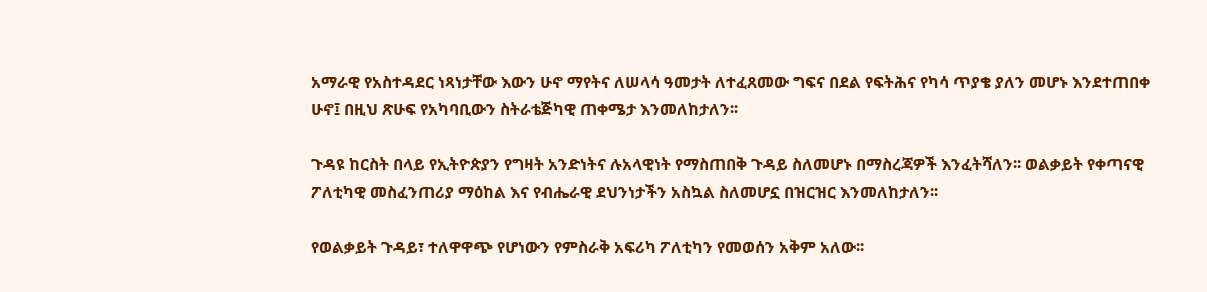አማራዊ የአስተዳደር ነጻነታቸው እውን ሁኖ ማየትና ለሠላሳ ዓመታት ለተፈጸመው ግፍና በደል የፍትሕና የካሳ ጥያቄ ያለን መሆኑ እንደተጠበቀ ሁኖ፤ በዚህ ጽሁፍ የአካባቢውን ስትራቴጅካዊ ጠቀሜታ እንመለከታለን፡፡

ጉዳዩ ከርስት በላይ የኢትዮጵያን የግዛት አንድነትና ሉአላዊነት የማስጠበቅ ጉዳይ ስለመሆኑ በማስረጃዎች እንፈትሻለን፡፡ ወልቃይት የቀጣናዊ ፖለቲካዊ መስፈንጠሪያ ማዕከል እና የብሔራዊ ደህንነታችን አስኳል ስለመሆኗ በዝርዝር እንመለከታለን፡፡

የወልቃይት ጉዳይ፣ ተለዋዋጭ የሆነውን የምስራቅ አፍሪካ ፖለቲካን የመወሰን አቅም አለው፡፡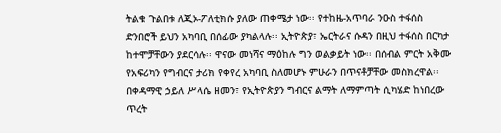ትልቁ ጉልበቱ ለጂኦ-ፖለቲክሱ ያለው ጠቀሜታ ነው፡፡ የተከዜ-አጥባራ ንዑስ ተፋሰስ ድንበሮች ይህን አካባቢ በሰፊው ያካልላሉ፡፡ ኢትዮጵያ፣ ኤርትራና ሱዳን በዚህ ተፋሰስ በርካታ ከተሞቻቸውን ያደርሳሉ፡፡ ዋናው መነሻና ማዕከሉ ግን ወልቃይት ነው፡፡ በሰብል ምርት አቅሙ የአፍሪካን የግብርና ታሪክ የቀየረ አካባቢ ስለመሆኑ ምሁራን በጥናቶቻቸው መስክረዋል፡፡ በቀዳማዊ ኃይለ ሥላሴ ዘመን፣ የኢትዮጵያን ግብርና ልማት ለማምጣት ሲካሄድ ከነበረው ጥረት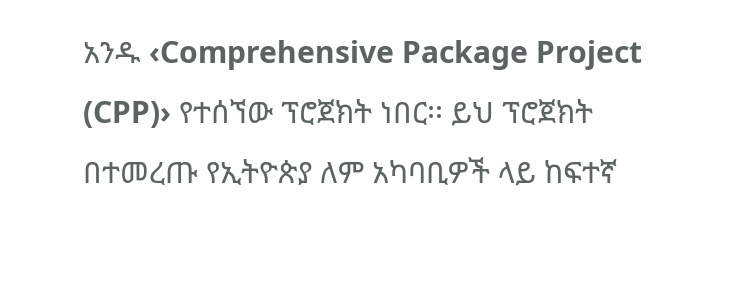አንዱ ‹Comprehensive Package Project (CPP)› የተሰኘው ፕሮጀክት ነበር፡፡ ይህ ፕሮጀክት በተመረጡ የኢትዮጵያ ለም አካባቢዎች ላይ ከፍተኛ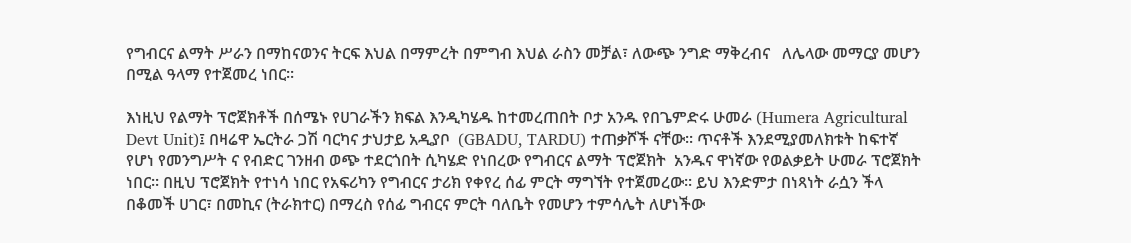የግብርና ልማት ሥራን በማከናወንና ትርፍ እህል በማምረት በምግብ እህል ራስን መቻል፣ ለውጭ ንግድ ማቅረብና   ለሌላው መማርያ መሆን በሚል ዓላማ የተጀመረ ነበር፡፡

እነዚህ የልማት ፕሮጀክቶች በሰሜኑ የሀገራችን ክፍል እንዲካሄዱ ከተመረጠበት ቦታ አንዱ የበጌምድሩ ሁመራ (Humera Agricultural Devt Unit)፤ በዛሬዋ ኤርትራ ጋሽ ባርካና ታህታይ አዲያቦ  (GBADU, TARDU) ተጠቃሾች ናቸው፡፡ ጥናቶች እንደሚያመለክቱት ከፍተኛ የሆነ የመንግሥት ና የብድር ገንዘብ ወጭ ተደርጎበት ሲካሄድ የነበረው የግብርና ልማት ፕሮጀክት  አንዱና ዋነኛው የወልቃይት ሁመራ ፕሮጀክት  ነበር፡፡ በዚህ ፕሮጀክት የተነሳ ነበር የአፍሪካን የግብርና ታሪክ የቀየረ ሰፊ ምርት ማግኘት የተጀመረው፡፡ ይህ እንድምታ በነጻነት ራሷን ችላ በቆመች ሀገር፣ በመኪና (ትራክተር) በማረስ የሰፊ ግብርና ምርት ባለቤት የመሆን ተምሳሌት ለሆነችው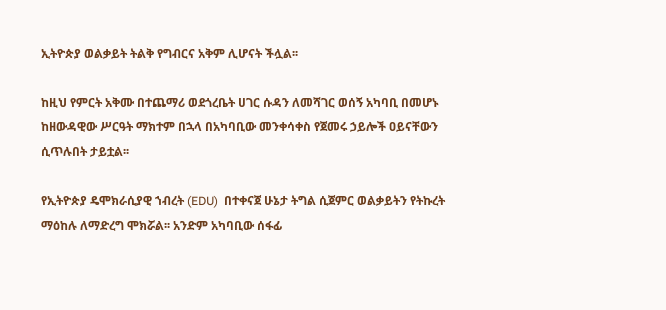ኢትዮጵያ ወልቃይት ትልቅ የግብርና አቅም ሊሆናት ችሏል፡፡

ከዚህ የምርት አቅሙ በተጨማሪ ወደጎረቤት ሀገር ሱዳን ለመሻገር ወሰኝ አካባቢ በመሆኑ ከዘውዳዊው ሥርዓት ማክተም በኋላ በአካባቢው መንቀሳቀስ የጀመሩ ኃይሎች ዐይናቸውን ሲጥሉበት ታይቷል፡፡

የኢትዮጵያ ዴሞክራሲያዊ ኀብረት (EDU)  በተቀናጀ ሁኔታ ትግል ሲጀምር ወልቃይትን የትኩረት ማዕከሉ ለማድረግ ሞክሯል፡፡ አንድም አካባቢው ሰፋፊ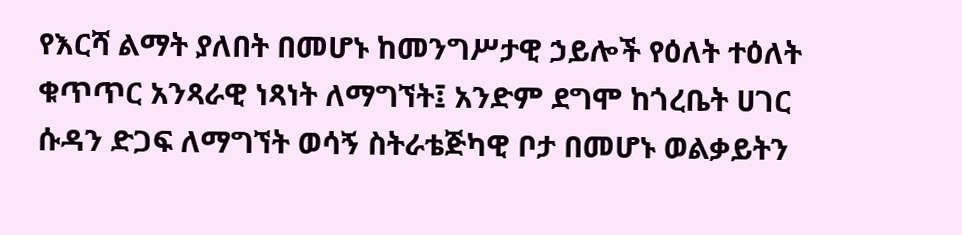የእርሻ ልማት ያለበት በመሆኑ ከመንግሥታዊ ኃይሎች የዕለት ተዕለት ቁጥጥር አንጻራዊ ነጻነት ለማግኘት፤ አንድም ደግሞ ከጎረቤት ሀገር ሱዳን ድጋፍ ለማግኘት ወሳኝ ስትራቴጅካዊ ቦታ በመሆኑ ወልቃይትን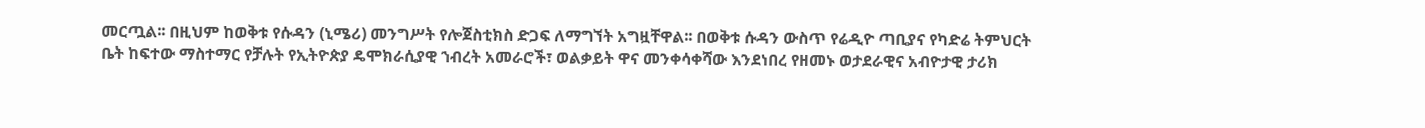መርጧል፡፡ በዚህም ከወቅቱ የሱዳን (ኒሜሪ) መንግሥት የሎጀስቲክስ ድጋፍ ለማግኘት አግዟቸዋል፡፡ በወቅቱ ሱዳን ውስጥ የሬዲዮ ጣቢያና የካድሬ ትምህርት ቤት ከፍተው ማስተማር የቻሉት የኢትዮጵያ ዴሞክራሲያዊ ኀብረት አመራሮች፣ ወልቃይት ዋና መንቀሳቀሻው እንደነበረ የዘመኑ ወታደራዊና አብዮታዊ ታሪክ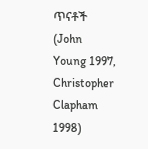ጥናቶች  (John Young 1997, Christopher Clapham 1998)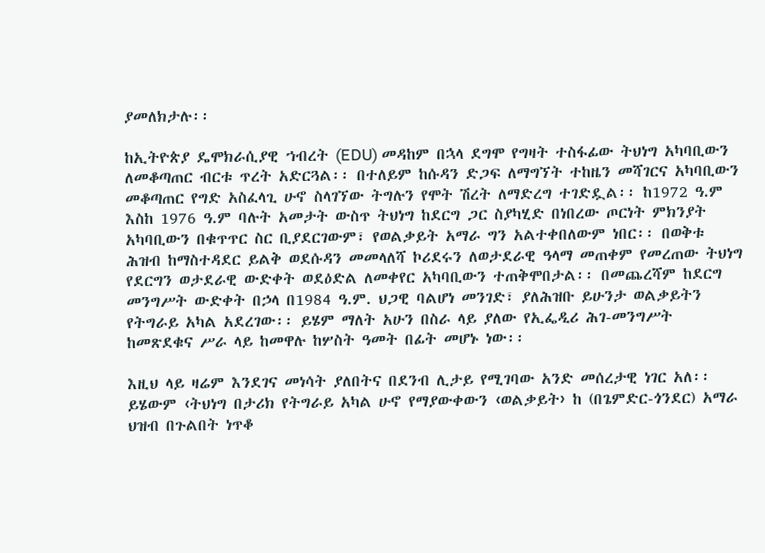ያመለክታሉ፡፡

ከኢትዮጵያ ዴሞክራሲያዊ ኀብረት (EDU) መዳከም በኋላ ደግሞ የግዛት ተስፋፊው ትህነግ አካባቢውን ለመቆጣጠር ብርቱ ጥረት አድርጓል፡፡ በተለይም ከሱዳን ድጋፍ ለማግኘት ተከዜን መሻገርና አካባቢውን መቆጣጠር የግድ አስፈላጊ ሁኖ ስላገኘው ትግሉን የሞት ሽረት ለማድረግ ተገድዷል፡፡ ከ1972 ዓ.ም እስከ 1976 ዓ.ም ባሉት አመታት ውስጥ ትህነግ ከደርግ ጋር ስያካሂድ በነበረው ጦርነት ምክንያት አካባቢውን በቁጥጥር ስር ቢያደርገውም፣ የወልቃይት አማራ ግን አልተቀበለውም ነበር፡፡ በወቅቱ ሕዝብ ከማስተዳደር ይልቅ ወደሱዳን መመላለሻ ኮሪደሩን ለወታደራዊ ዓላማ መጠቀም የመረጠው ትህነግ የደርግን ወታደራዊ ውድቀት ወደዕድል ለመቀየር አካባቢውን ተጠቅሞበታል፡፡ በመጨረሻም ከደርግ መንግሥት ውድቀት በኃላ በ1984 ዓ.ም. ህጋዊ ባልሆነ መንገድ፣ ያለሕዝቡ ይሁንታ ወልቃይትን የትግራይ አካል አደረገው፡፡ ይሄም ማለት አሁን በስራ ላይ ያለው የኢፌዲሪ ሕገ-መንግሥት ከመጽደቁና ሥራ ላይ ከመዋሉ ከሦስት ዓመት በፊት መሆኑ ነው፡፡

እዚህ ላይ ዛሬም እንደገና መነሳት ያለበትና በደንብ ሊታይ የሚገባው አንድ መሰረታዊ ነገር አለ፡፡ ይሄውም ‹ትህነግ በታሪክ የትግራይ አካል ሁኖ የማያውቀውን ‹ወልቃይት› ከ (በጌምድር-ጎንደር) አማራ ህዝብ በጉልበት ነጥቆ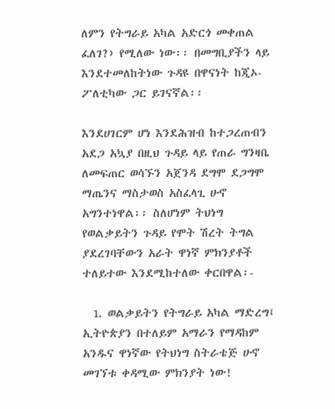ለምን የትግራይ አካል አድርጎ መቀጠል ፈለገ?› የሚለው ነው፡፡ በመግቢያችን ላይ እንደተመለከትነው ጉዳዩ በዋናነት ከጂኦ-ፖለቲካው ጋር ይገናኛል፡፡

እንደሀገርም ሆነ እንደሕዝብ ከተጋረጠብን አደጋ አኳያ በዚህ ጉዳይ ላይ የጠራ ግንዛቤ ለመፍጠር ወሳኙን አጀንዳ ደግሞ ደጋግሞ ማጤንና ማስታወስ አስፈላጊ ሁኖ አግንተነዋል፡፡ ስለሆነም ትህነግ የወልቃይትን ጉዳይ የሞት ሽረት ትግል ያደረገባቸውን አራት ዋነኛ ምክንያቶች ተለይተው እንደሚከተለው ቀርበዋል፡-

  1. ወልቃይትን የትግራይ አካል ማድረግ፤ ኢትዮጵያን በተለይም አማራን የማዳከም አንዱና ዋነኛው የትህነግ ስትራቴጅ ሁኖ መገኘቱ ቀዳሚው ምክንያት ነው!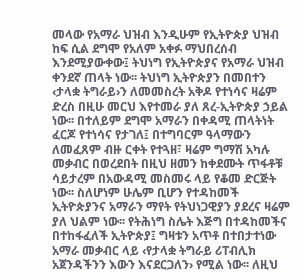መላው የአማራ ህዝብ እንዲሁም የኢትዮጵያ ህዝብ ከፍ ሲል ደግሞ የአለም አቀፉ ማህበረሰብ እንደሚያውቀው፤ ትህነግ የኢትዮጵያና የአማራ ህዝብ ቀንደኛ ጠላት ነው፡፡ ትህነግ ኢትዮጵያን በመበተን ‹ታላቋ ትግራይ›ን ለመመስረት አቅዶ የተነሳና ዛሬም ድረስ በዚሁ መርህ እየተመራ ያለ ጸረ-ኢትዮጵያ ኃይል ነው፡፡ በተለይም ደግሞ አማራን በቀዳሚ ጠላትነት ፈርጆ የተነሳና የታገለ፤ በተግባርም ዓላማውን ለመፈጸም ብዙ ርቀት የተጓዘ፣ ዛሬም ግማሽ አካሉ መቃብር በወረደበት በዚህ ዘመን ከቀደሙት ጥፋቶቹ ሳይታረም በአውዳሚ መስመሩ ላይ የቆመ ድርጅት ነው፡፡ ስለሆነም ሁሌም ቢሆን የተዳከመች ኢትዮጵያንና አማራን ማየት የትህነጋዊያን ያደረና ዛሬም ያለ ህልም ነው፡፡ የትሕነግ ስሌት እጅግ በተዳከመችና በተከፋፈለች ኢትዮጵያ፤ ግዛቱን አጥቶ በተበታተነው አማራ መቃብር ላይ ‹የታላቋ ትግራይ ሪፐብሊክ አጀንዳችንን እውን እናደርጋለን› የሚል ነው፡፡ ለዚህ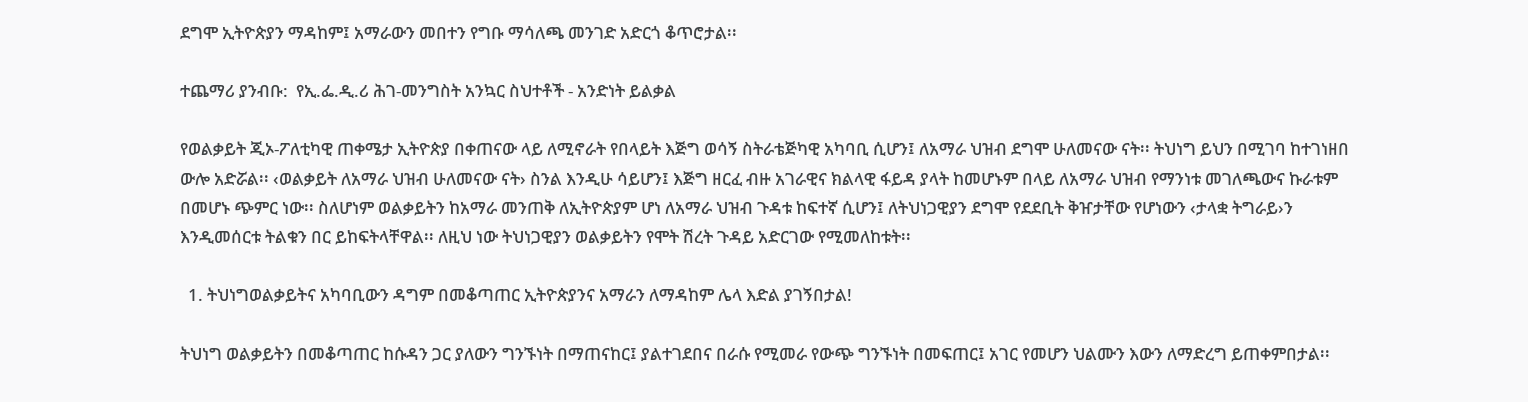ደግሞ ኢትዮጵያን ማዳከም፤ አማራውን መበተን የግቡ ማሳለጫ መንገድ አድርጎ ቆጥሮታል፡፡

ተጨማሪ ያንብቡ:  የኢ.ፌ.ዲ.ሪ ሕገ-መንግስት አንኳር ስህተቶች - አንድነት ይልቃል

የወልቃይት ጂኦ-ፖለቲካዊ ጠቀሜታ ኢትዮጵያ በቀጠናው ላይ ለሚኖራት የበላይት እጅግ ወሳኝ ስትራቴጅካዊ አካባቢ ሲሆን፤ ለአማራ ህዝብ ደግሞ ሁለመናው ናት፡፡ ትህነግ ይህን በሚገባ ከተገነዘበ ውሎ አድሯል፡፡ ‹ወልቃይት ለአማራ ህዝብ ሁለመናው ናት› ስንል እንዲሁ ሳይሆን፤ እጅግ ዘርፈ ብዙ አገራዊና ክልላዊ ፋይዳ ያላት ከመሆኑም በላይ ለአማራ ህዝብ የማንነቱ መገለጫውና ኩራቱም በመሆኑ ጭምር ነው፡፡ ስለሆነም ወልቃይትን ከአማራ መንጠቅ ለኢትዮጵያም ሆነ ለአማራ ህዝብ ጉዳቱ ከፍተኛ ሲሆን፤ ለትህነጋዊያን ደግሞ የደደቢት ቅዠታቸው የሆነውን ‹ታላቋ ትግራይ›ን እንዲመሰርቱ ትልቁን በር ይከፍትላቸዋል፡፡ ለዚህ ነው ትህነጋዊያን ወልቃይትን የሞት ሽረት ጉዳይ አድርገው የሚመለከቱት፡፡

  1. ትህነግወልቃይትና አካባቢውን ዳግም በመቆጣጠር ኢትዮጵያንና አማራን ለማዳከም ሌላ እድል ያገኝበታል!

ትህነግ ወልቃይትን በመቆጣጠር ከሱዳን ጋር ያለውን ግንኙነት በማጠናከር፤ ያልተገደበና በራሱ የሚመራ የውጭ ግንኙነት በመፍጠር፤ አገር የመሆን ህልሙን እውን ለማድረግ ይጠቀምበታል፡፡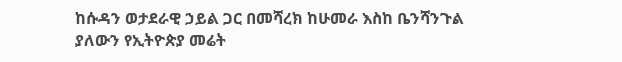ከሱዳን ወታደራዊ ኃይል ጋር በመሻረክ ከሁመራ እስከ ቤንሻንጉል ያለውን የኢትዮጵያ መሬት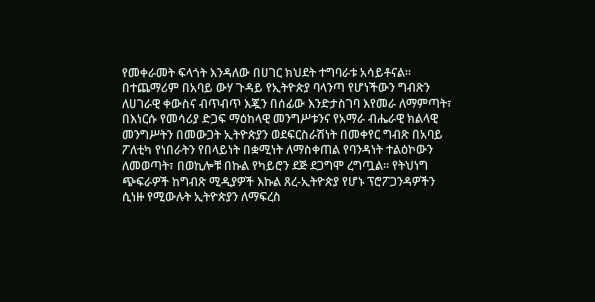የመቀራመት ፍላጎት እንዳለው በሀገር ክህደት ተግባራቱ አሳይቶናል፡፡ በተጨማሪም በአባይ ውሃ ጉዳይ የኢትዮጵያ ባላንጣ የሆነችውን ግብጽን ለሀገራዊ ቀውስና ብጥብጥ እጇን በሰፊው እንድታስገባ እየመራ ለማምጣት፣ በእነርሱ የመሳሪያ ድጋፍ ማዕከላዊ መንግሥቱንና የአማራ ብሔራዊ ክልላዊ መንግሥትን በመውጋት ኢትዮጵያን ወደፍርስራሽነት በመቀየር ግብጽ በአባይ ፖለቲካ የነበራትን የበላይነት በቋሚነት ለማስቀጠል የባንዳነት ተልዕኮውን ለመወጣት፣ በወኪሎቹ በኩል የካይሮን ደጅ ደጋግሞ ረግጧል፡፡ የትህነግ ጭፍራዎች ከግብጽ ሚዲያዎች እኩል ጸረ-ኢትዮጵያ የሆኑ ፕሮፖጋንዳዎችን ሲነዙ የሚውሉት ኢትዮጵያን ለማፍረስ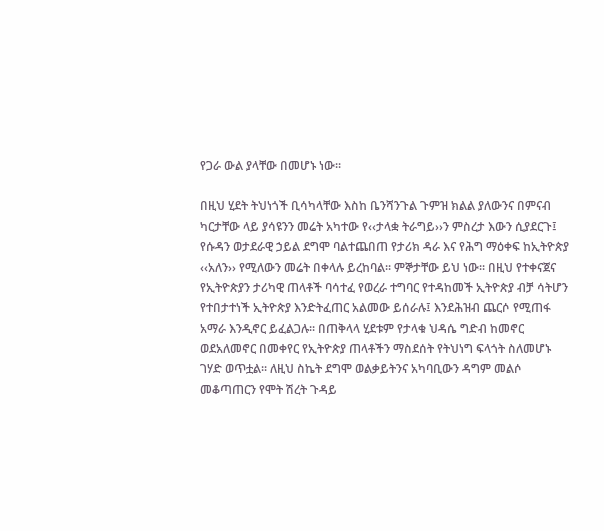የጋራ ውል ያላቸው በመሆኑ ነው፡፡

በዚህ ሂደት ትህነጎች ቢሳካላቸው እስከ ቤንሻንጉል ጉምዝ ክልል ያለውንና በምናብ ካርታቸው ላይ ያሳዩንን መሬት አካተው የ‹‹ታላቋ ትራግይ››ን ምስረታ እውን ሲያደርጉ፤ የሱዳን ወታደራዊ ኃይል ደግሞ ባልተጨበጠ የታሪክ ዳራ እና የሕግ ማዕቀፍ ከኢትዮጵያ ‹‹አለን›› የሚለውን መሬት በቀላሉ ይረከባል፡፡ ምኞታቸው ይህ ነው፡፡ በዚህ የተቀናጀና የኢትዮጵያን ታሪካዊ ጠላቶች ባሳተፈ የወረራ ተግባር የተዳከመች ኢትዮጵያ ብቻ ሳትሆን የተበታተነች ኢትዮጵያ እንድትፈጠር አልመው ይሰራሉ፤ እንደሕዝብ ጨርሶ የሚጠፋ አማራ እንዲኖር ይፈልጋሉ፡፡ በጠቅላላ ሂደቱም የታላቁ ህዳሴ ግድብ ከመኖር ወደአለመኖር በመቀየር የኢትዮጵያ ጠላቶችን ማስደሰት የትህነግ ፍላጎት ስለመሆኑ ገሃድ ወጥቷል፡፡ ለዚህ ስኬት ደግሞ ወልቃይትንና አካባቢውን ዳግም መልሶ መቆጣጠርን የሞት ሽረት ጉዳይ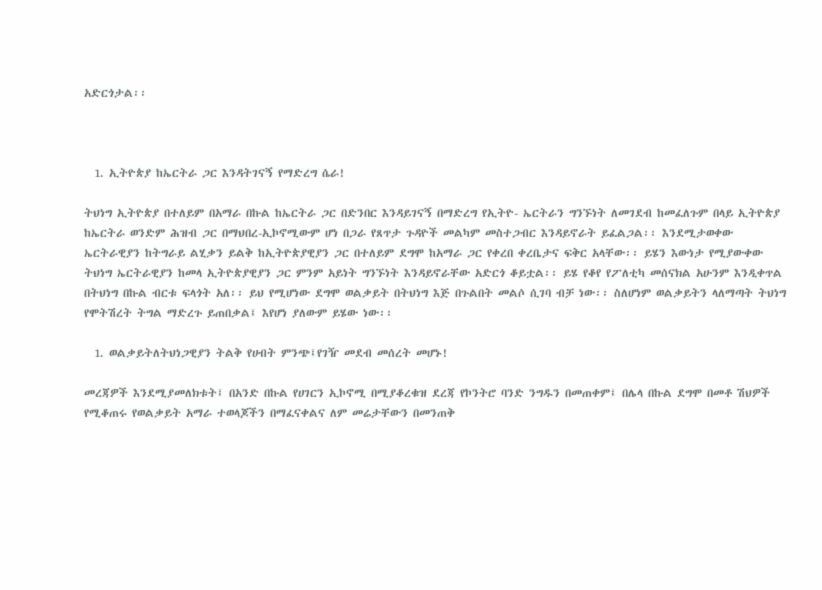አድርጎታል፡፡



  1. ኢትዮጵያ ከኤርትራ ጋር እንዳትገናኝ የማድረግ ሴራ!

ትህነግ ኢትዮጵያ በተለይም በአማራ በኩል ከኤርትራ ጋር በድንበር እንዳይገናኝ በማድረግ የኢትዮ- ኤርትራን ግንኙነት ለመገደብ ከመፈለጉም በላይ ኢትዮጵያ ከኤርትራ ወንድም ሕዝብ ጋር በማህበረ-ኢኮኖሚውም ሆነ በጋራ የጸጥታ ጉዳዮች መልካም መስተጋብር እንዳይኖራት ይፈልጋል፡፡ እንደሚታወቀው ኤርትራዊያን ከትግራይ ልሂቃን ይልቅ ከኢትዮጵያዊያን ጋር በተለይም ደግሞ ከአማራ ጋር የቀረበ ቀረቤታና ፍቅር አላቸው፡፡ ይሄን እውነታ የሚያውቀው ትህነግ ኤርትራዊያን ከመላ ኢትዮጵያዊያን ጋር ምንም አይነት ግንኙነት እንዳይኖራቸው አድርጎ ቆይቷል፡፡ ይሄ የቆየ የፖለቲካ መሰናክል አሁንም እንዲቀጥል በትህነግ በኩል ብርቱ ፍላጎት አለ፡፡ ይህ የሚሆነው ደግሞ ወልቃይት በትህነግ እጅ በጉልበት መልሶ ሲገባ ብቻ ነው፡፡ ስለሆነም ወልቃይትን ላለማጣት ትህነግ የሞትሽረት ትግል ማድረጉ ይጠበቃል፤ እየሆነ ያለውም ይሄው ነው፡፡

  1. ወልቃይትለትህነጋዊያን ትልቅ የሀብት ምንጭ፤የገዥ መደብ መሰረት መሆኑ!

መረጃዎች እንደሚያመለክቱት፤ በአንድ በኩል የሀገርን ኢኮኖሚ በሚያቆረቁዝ ደረጃ የኮንትሮ ባንድ ንግዱን በመጠቀም፤ በሌላ በኩል ደግሞ በመቶ ሽህዎች የሚቆጠሩ የወልቃይት አማራ ተወላጆችን በማፈናቀልና ለም መሬታቸውን በመንጠቅ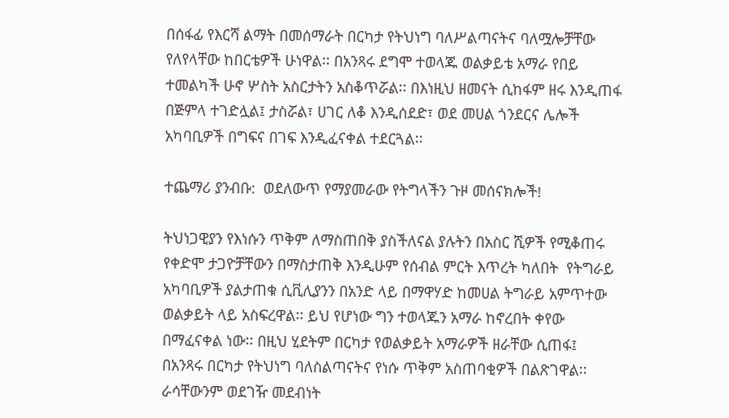በሰፋፊ የእርሻ ልማት በመሰማራት በርካታ የትህነግ ባለሥልጣናትና ባለሟሎቻቸው የለየላቸው ከበርቴዎች ሁነዋል፡፡ በአንጻሩ ደግሞ ተወላጁ ወልቃይቴ አማራ የበይ ተመልካች ሁኖ ሦስት አስርታትን አስቆጥሯል፡፡ በእነዚህ ዘመናት ሲከፋም ዘሩ እንዲጠፋ በጅምላ ተገድሏል፤ ታስሯል፣ ሀገር ለቆ እንዲሰደድ፣ ወደ መሀል ጎንደርና ሌሎች አካባቢዎች በግፍና በገፍ እንዲፈናቀል ተደርጓል፡፡

ተጨማሪ ያንብቡ:  ወደለውጥ የማያመራው የትግላችን ጉዞ መሰናክሎች!

ትህነጋዊያን የእነሱን ጥቅም ለማስጠበቅ ያስችለናል ያሉትን በአስር ሺዎች የሚቆጠሩ የቀድሞ ታጋዮቻቸውን በማስታጠቅ እንዲሁም የሰብል ምርት እጥረት ካለበት  የትግራይ አካባቢዎች ያልታጠቁ ሲቪሊያንን በአንድ ላይ በማዋሃድ ከመሀል ትግራይ አምጥተው ወልቃይት ላይ አስፍረዋል፡፡ ይህ የሆነው ግን ተወላጁን አማራ ከኖረበት ቀየው በማፈናቀል ነው፡፡ በዚህ ሂደትም በርካታ የወልቃይት አማራዎች ዘራቸው ሲጠፋ፤ በአንጻሩ በርካታ የትህነግ ባለስልጣናትና የነሱ ጥቅም አስጠባቂዎች በልጽገዋል፡፡ ራሳቸውንም ወደገዥ መደብነት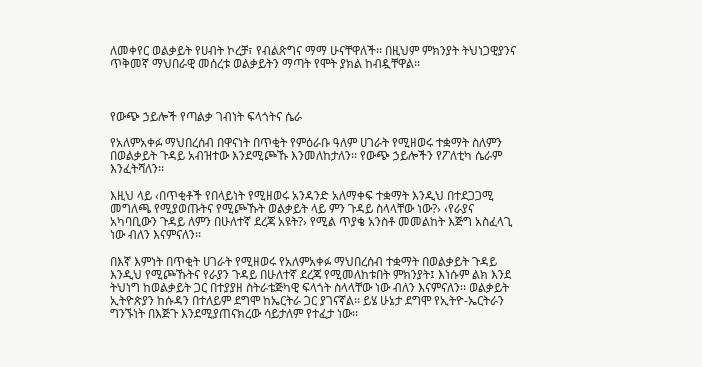ለመቀየር ወልቃይት የሀብት ኮረቻ፣ የብልጽግና ማማ ሁናቸዋለች፡፡ በዚህም ምክንያት ትህነጋዊያንና ጥቅመኛ ማህበራዊ መሰረቱ ወልቃይትን ማጣት የሞት ያክል ከብዷቸዋል፡፡



የውጭ ኃይሎች የጣልቃ ገብነት ፍላጎትና ሴራ

የአለምአቀፉ ማህበረሰብ በዋናነት በጥቂት የምዕራቡ ዓለም ሀገራት የሚዘወሩ ተቋማት ስለምን በወልቃይት ጉዳይ አብዝተው እንደሚጮኹ እንመለከታለን፡፡ የውጭ ኃይሎችን የፖለቲካ ሴራም እንፈትሻለን፡፡

እዚህ ላይ ‹በጥቂቶች የበላይነት የሚዘወሩ አንዳንድ አለማቀፍ ተቋማት እንዲህ በተደጋጋሚ መግለጫ የሚያወጡትና የሚጮኹት ወልቃይት ላይ ምን ጉዳይ ስላላቸው ነው?› ‹የራያና አካባቢውን ጉዳይ ለምን በሁለተኛ ደረጃ አዩት?› የሚል ጥያቄ አንስቶ መመልከት እጅግ አስፈላጊ ነው ብለን እናምናለን፡፡

በእኛ እምነት በጥቂት ሀገራት የሚዘወሩ የአለምአቀፉ ማህበረሰብ ተቋማት በወልቃይት ጉዳይ እንዲህ የሚጮኹትና የራያን ጉዳይ በሁለተኛ ደረጃ የሚመለከቱበት ምክንያት፤ እነሱም ልክ እንደ ትህነግ ከወልቃይት ጋር በተያያዘ ስትራቴጅካዊ ፍላጎት ስላላቸው ነው ብለን እናምናለን፡፡ ወልቃይት ኢትዮጵያን ከሱዳን በተለይም ደግሞ ከኤርትራ ጋር ያገናኛል፡፡ ይሄ ሁኔታ ደግሞ የኢትዮ-ኤርትራን ግንኙነት በእጅጉ እንደሚያጠናክረው ሳይታለም የተፈታ ነው፡፡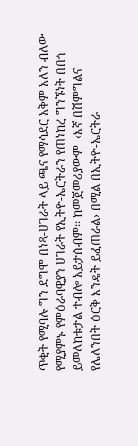ጥቂት የሚባሉ ግን ደግሞ በነጻ-ሀገራት ላይ ጫና የማሳደር አቅም አለን ብለው የሚያምኑ የምዕራባዊያን ሀገራት የኢትዮ-ኤርትራን የጠነከረ ግንኙነት በበጎ ይመለከቱታል ተብሎ አይታሰብም፡፡ ከመጀመሪያውም  ‹እኛ በሽምግልና የሌለንበት ዕርቅ እንዴት ይፈጠራል› በሚል በኢትዮ-ኤርትራ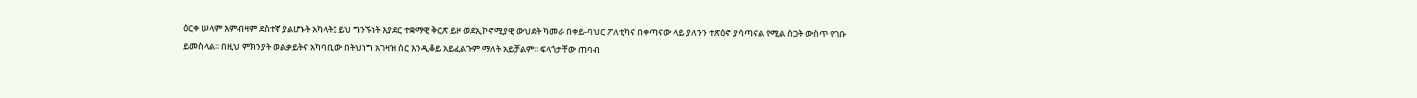ዕርቀ ሠላም እምብዛም ደስተኛ ያልሆኑት አካላት፤ ይህ ግንኙነት እያደር ተቋማዊ ቅርጽ ይዞ ወደኢኮኖሚያዊ ውህደት ካመራ በቀይ-ባህር ፖለቲካና በቀጣናው ላይ ያለንን ተጽዕኖ ያሳጣናል የሚል ስጋት ውስጥ የገቡ ይመስላል፡፡ በዚህ ምክንያት ወልቃይትና አካባቢው በትህነግ አገዛዝ ስር እንዲቆይ አይፈልጉም ማለት አይቻልም፡፡ ፍላጎታቸው ጠባብ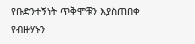የቡድንተኝነት ጥቅሞቹን እያስጠበቀ የብዙሃኑን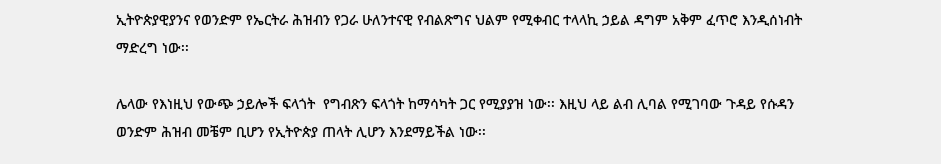ኢትዮጵያዊያንና የወንድም የኤርትራ ሕዝብን የጋራ ሁለንተናዊ የብልጽግና ህልም የሚቀብር ተላላኪ ኃይል ዳግም አቅም ፈጥሮ እንዲሰነብት ማድረግ ነው፡፡

ሌላው የእነዚህ የውጭ ኃይሎች ፍላጎት  የግብጽን ፍላጎት ከማሳካት ጋር የሚያያዝ ነው፡፡ እዚህ ላይ ልብ ሊባል የሚገባው ጉዳይ የሱዳን ወንድም ሕዝብ መቼም ቢሆን የኢትዮጵያ ጠላት ሊሆን እንደማይችል ነው፡፡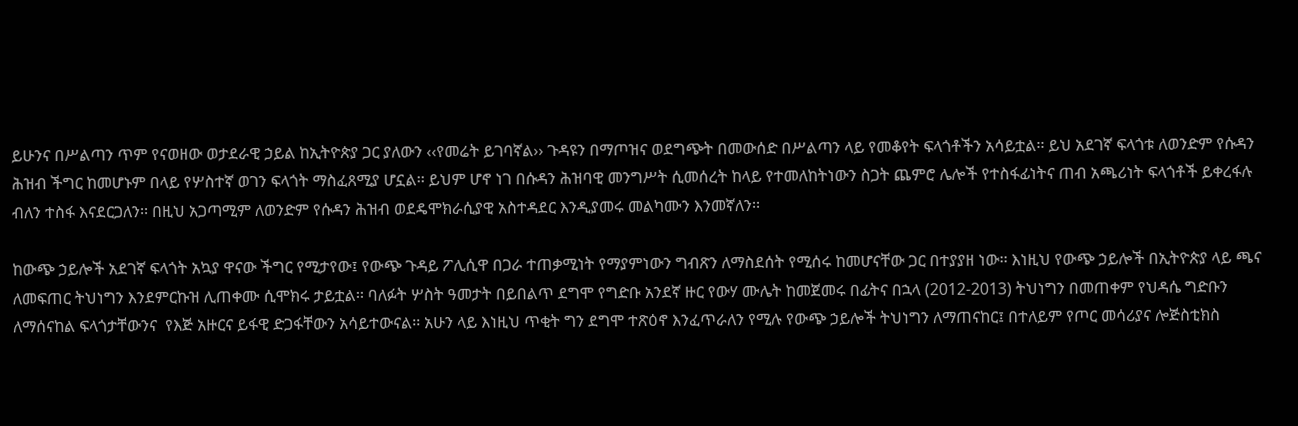ይሁንና በሥልጣን ጥም የናወዘው ወታደራዊ ኃይል ከኢትዮጵያ ጋር ያለውን ‹‹የመሬት ይገባኛል›› ጉዳዩን በማጦዝና ወደግጭት በመውሰድ በሥልጣን ላይ የመቆየት ፍላጎቶችን አሳይቷል፡፡ ይህ አደገኛ ፍላጎቱ ለወንድም የሱዳን ሕዝብ ችግር ከመሆኑም በላይ የሦስተኛ ወገን ፍላጎት ማስፈጸሚያ ሆኗል፡፡ ይህም ሆኖ ነገ በሱዳን ሕዝባዊ መንግሥት ሲመሰረት ከላይ የተመለከትነውን ስጋት ጨምሮ ሌሎች የተስፋፊነትና ጠብ አጫሪነት ፍላጎቶች ይቀረፋሉ ብለን ተስፋ እናደርጋለን፡፡ በዚህ አጋጣሚም ለወንድም የሱዳን ሕዝብ ወደዴሞክራሲያዊ አስተዳደር እንዲያመሩ መልካሙን እንመኛለን፡፡

ከውጭ ኃይሎች አደገኛ ፍላጎት አኳያ ዋናው ችግር የሚታየው፤ የውጭ ጉዳይ ፖሊሲዋ በጋራ ተጠቃሚነት የማያምነውን ግብጽን ለማስደሰት የሚሰሩ ከመሆናቸው ጋር በተያያዘ ነው፡፡ እነዚህ የውጭ ኃይሎች በኢትዮጵያ ላይ ጫና ለመፍጠር ትህነግን እንደምርኩዝ ሊጠቀሙ ሲሞክሩ ታይቷል፡፡ ባለፉት ሦስት ዓመታት በይበልጥ ደግሞ የግድቡ አንደኛ ዙር የውሃ ሙሌት ከመጀመሩ በፊትና በኋላ (2012-2013) ትህነግን በመጠቀም የህዳሴ ግድቡን ለማሰናከል ፍላጎታቸውንና  የእጅ አዙርና ይፋዊ ድጋፋቸውን አሳይተውናል፡፡ አሁን ላይ እነዚህ ጥቂት ግን ደግሞ ተጽዕኖ እንፈጥራለን የሚሉ የውጭ ኃይሎች ትህነግን ለማጠናከር፤ በተለይም የጦር መሳሪያና ሎጅስቲክስ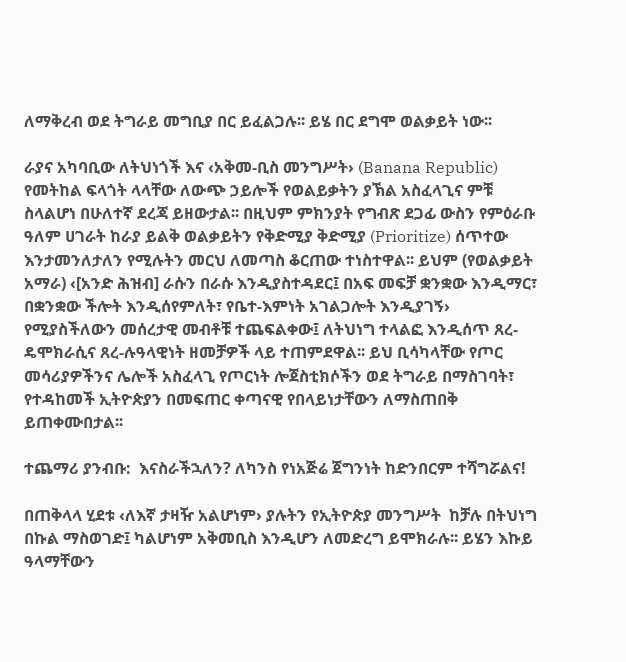ለማቅረብ ወደ ትግራይ መግቢያ በር ይፈልጋሉ፡፡ ይሄ በር ደግሞ ወልቃይት ነው፡፡

ራያና አካባቢው ለትህነጎች እና ‹አቅመ-ቢስ መንግሥት› (Banana Republic)  የመትከል ፍላጎት ላላቸው ለውጭ ኃይሎች የወልይቃትን ያኽል አስፈላጊና ምቹ ስላልሆነ በሁለተኛ ደረጃ ይዘውታል፡፡ በዚህም ምክንያት የግብጽ ደጋፊ ውስን የምዕራቡ ዓለም ሀገራት ከራያ ይልቅ ወልቃይትን የቅድሚያ ቅድሚያ (Prioritize) ሰጥተው እንታመንለታለን የሚሉትን መርህ ለመጣስ ቆርጠው ተነስተዋል፡፡ ይህም (የወልቃይት አማራ) ‹[አንድ ሕዝብ] ራሱን በራሱ እንዲያስተዳደር፤ በአፍ መፍቻ ቋንቋው እንዲማር፣ በቋንቋው ችሎት እንዲሰየምለት፣ የቤተ-እምነት አገልጋሎት እንዲያገኝ› የሚያስችለውን መሰረታዊ መብቶቹ ተጨፍልቀው፤ ለትህነግ ተላልፎ እንዲሰጥ ጸረ-ዴሞክራሲና ጸረ-ሉዓላዊነት ዘመቻዎች ላይ ተጠምደዋል፡፡ ይህ ቢሳካላቸው የጦር መሳሪያዎችንና ሌሎች አስፈላጊ የጦርነት ሎጀስቲክሶችን ወደ ትግራይ በማስገባት፣ የተዳከመች ኢትዮጵያን በመፍጠር ቀጣናዊ የበላይነታቸውን ለማስጠበቅ ይጠቀሙበታል፡፡

ተጨማሪ ያንብቡ:  እናስራችኋለን? ለካንስ የነአጅሬ ጀግንነት ከድንበርም ተሻግሯልና!

በጠቅላላ ሂደቱ ‹ለእኛ ታዛዥ አልሆነም› ያሉትን የኢትዮጵያ መንግሥት  ከቻሉ በትህነግ በኩል ማስወገድ፤ ካልሆነም አቅመቢስ እንዲሆን ለመድረግ ይሞክራሉ፡፡ ይሄን እኩይ ዓላማቸውን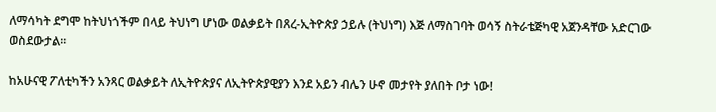ለማሳካት ደግሞ ከትህነጎችም በላይ ትህነግ ሆነው ወልቃይት በጸረ-ኢትዮጵያ ኃይሉ (ትህነግ) እጅ ለማስገባት ወሳኝ ስትራቴጅካዊ አጀንዳቸው አድርገው ወስደውታል፡፡

ከአሁናዊ ፖለቲካችን አንጻር ወልቃይት ለኢትዮጵያና ለኢትዮጵያዊያን እንደ አይን ብሌን ሁኖ መታየት ያለበት ቦታ ነው!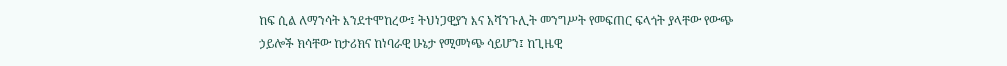ከፍ ሲል ለማንሳት እንደተሞከረው፤ ትህነጋዊያን እና አሻንጉሊት መንግሥት የመፍጠር ፍላጎት ያላቸው የውጭ ኃይሎች ክሳቸው ከታሪክና ከነባራዊ ሁኔታ የሚመነጭ ሳይሆን፤ ከጊዜዊ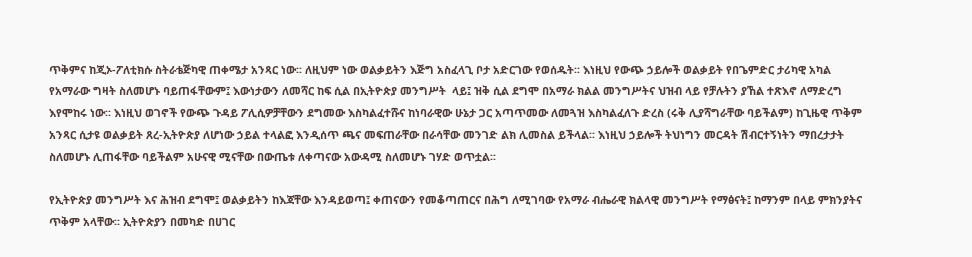ጥቅምና ከጂኦ-ፖለቲክሱ ስትራቴጅካዊ ጠቀሜታ አንጻር ነው፡፡ ለዚህም ነው ወልቃይትን እጅግ አስፈላጊ ቦታ አድርገው የወሰዱት፡፡ እነዚህ የውጭ ኃይሎች ወልቃይት የበጌምድር ታሪካዊ አካል የአማራው ግዛት ስለመሆኑ ባይጠፋቸውም፤ እውነታውን ለመሻር ከፍ ሲል በኢትዮጵያ መንግሥት  ላይ፤ ዝቅ ሲል ደግሞ በአማራ ክልል መንግሥትና ህዝብ ላይ የቻሉትን ያኸል ተጽእኖ ለማድረግ እየሞከሩ ነው፡፡ እነዚህ ወገኖች የውጭ ጉዳይ ፖሊሲዎቻቸውን ደግመው እስካልፈተሹና ከነባራዊው ሁኔታ ጋር አጣጥመው ለመጓዝ እስካልፈለጉ ድረስ (ሩቅ ሊያሻግራቸው ባይችልም) ከጊዜዊ ጥቅም አንጻር ሲታዩ ወልቃይት ጸረ-ኢትዮጵያ ለሆነው ኃይል ተላልፎ እንዲሰጥ ጫና መፍጠራቸው በራሳቸው መንገድ ልክ ሊመስል ይችላል፡፡ እነዚህ ኃይሎች ትህነግን መርዳት ሽብርተኝነትን ማበረታታት ስለመሆኑ ሊጠፋቸው ባይችልም አሁናዊ ሚናቸው በውጤቱ ለቀጣናው አውዳሚ ስለመሆኑ ገሃድ ወጥቷል፡፡

የኢትዮጵያ መንግሥት እና ሕዝብ ደግሞ፤ ወልቃይትን ከእጃቸው እንዳይወጣ፤ ቀጠናውን የመቆጣጠርና በሕግ ለሚገባው የአማራ ብሔራዊ ክልላዊ መንግሥት የማፅናት፤ ከማንም በላይ ምክንያትና ጥቅም አላቸው፡፡ ኢትዮጵያን በመካድ በሀገር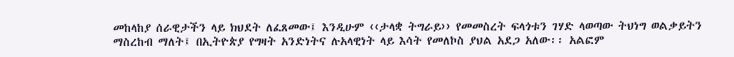መከላከያ ሰራዊታችን ላይ ክህደት ለፈጸመው፤ እንዲሁም ‹‹ታላቋ ትግራይ›› የመመስረት ፍላጎቱን ገሃድ ላወጣው ትህነግ ወልቃይትን ማስረከብ ማለት፤ በኢትዮጵያ የግዛት አንድነትና ሉአላዊነት ላይ እሳት የመለኮስ ያህል አደጋ አለው፡፡ አልፎም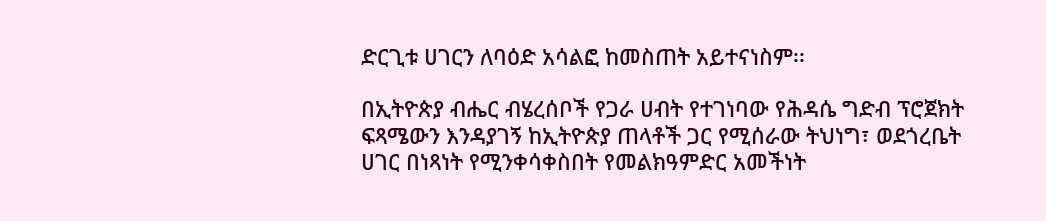ድርጊቱ ሀገርን ለባዕድ አሳልፎ ከመስጠት አይተናነስም፡፡

በኢትዮጵያ ብሔር ብሄረሰቦች የጋራ ሀብት የተገነባው የሕዳሴ ግድብ ፕሮጀክት ፍጻሜውን እንዳያገኝ ከኢትዮጵያ ጠላቶች ጋር የሚሰራው ትህነግ፣ ወደጎረቤት ሀገር በነጻነት የሚንቀሳቀስበት የመልክዓምድር አመችነት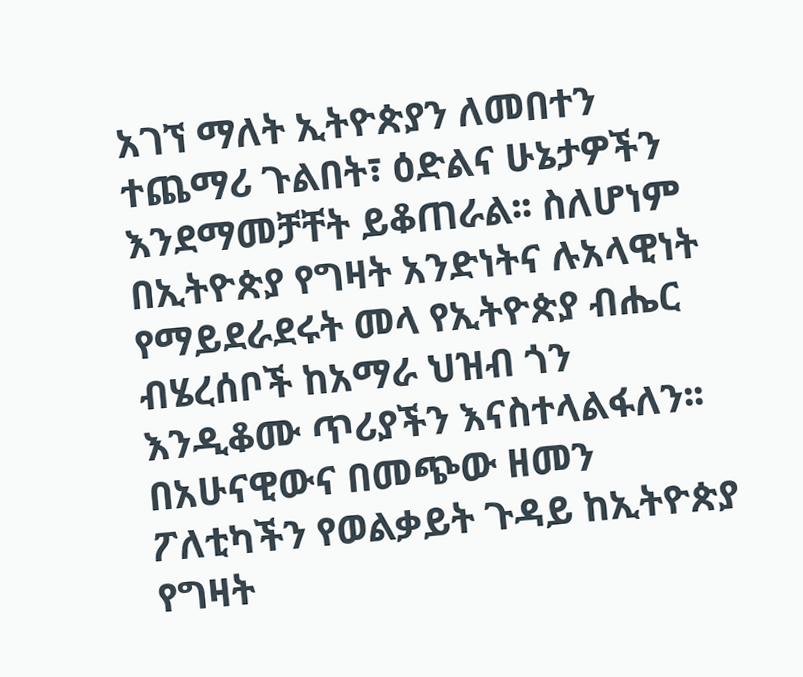አገኘ ማለት ኢትዮጵያን ለመበተን ተጨማሪ ጉልበት፣ ዕድልና ሁኔታዎችን እንደማመቻቸት ይቆጠራል፡፡ ስለሆነም በኢትዮጵያ የግዛት አንድነትና ሉአላዊነት የማይደራደሩት መላ የኢትዮጵያ ብሔር ብሄረሰቦች ከአማራ ህዝብ ጎን እንዲቆሙ ጥሪያችን እናስተላልፋለን፡፡ በአሁናዊውና በመጭው ዘመን ፖለቲካችን የወልቃይት ጉዳይ ከኢትዮጵያ የግዛት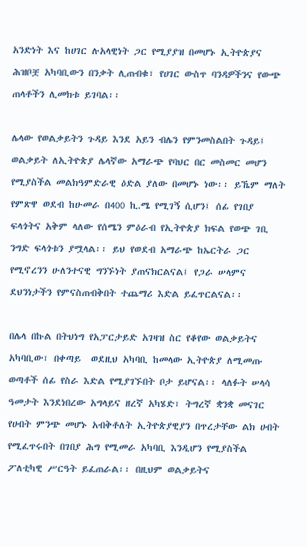አንድነት እና ከሀገር ሉአላዊነት ጋር የሚያያዝ በመሆኑ ኢትዮጵያና ሕዝቦቿ አካባቢውን በንቃት ሊጠብቁ፣ የሀገር ውስጥ ባንዳዎችንና የውጭ ጠላቶችን ሊመክቱ ይገባል፡፡

ሌላው የወልቃይትን ጉዳይ እንደ አይን ብሌን የምንመስልበት ጉዳይ፤ ወልቃይት ለኢትዮጵያ ሌላኛው አማራጭ የባህር በር መስመር መሆን የሚያስችል መልክዓምድራዊ ዕድል ያለው በመሆኑ ነው፡፡ ይኼም ማለት የምጽዋ ወደብ ከሁመራ በ400 ኪ.ሜ የሚገኝ ሲሆን፤ ሰፊ የገበያ ፍላጎትና አቅም ላለው የሰሜን ምዕራብ የኢትዮጵያ ክፍል የወጭ ገቢ ንግድ ፍላጎቱን ያሟላል፡፡ ይህ የወደብ አማራጭ ከኤርትራ ጋር የሚኖረንን ሁለንተናዊ ግንኙነት ያጠናክርልናል፤ የጋራ ሠላምና ደህንነታችን የምናስጠብቅበት ተጨማሪ እድል ይፈጥርልናል፡፡

በሌላ በኩል በትህነግ የአፓርታይድ አገዛዝ ስር የቆየው ወልቃይትና አካባቢው፣ በቀጣይ  ወደዚህ አካባቢ ከመላው ኢትዮጵያ ለሚመጡ ወጣቶች ሰፊ የስራ እድል የሚያገኙበት ቦታ ይሆናል፡፡ ላለፉት ሠላሳ ዓመታት እንደነበረው አግላይና ዘረኛ አካሄድ፣ ትግረኛ ቋንቋ መናገር የሀብት ምንጭ መሆኑ አብቅቶለት ኢትዮጵያዊያን በጥረታቸው ልክ ሀብት የሚፈጥሩበት በገበያ ሕግ የሚመራ አካባቢ እንዲሆን የሚያስችል ፖለቲካዊ ሥርዓት ይፈጠራል፡፡ በዚህም ወልቃይትና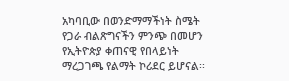አካባቢው በወንድማማችነት ስሜት የጋራ ብልጽግናችን ምንጭ በመሆን የኢትዮጵያ ቀጠናዊ የበላይነት ማረጋገጫ የልማት ኮሪደር ይሆናል፡፡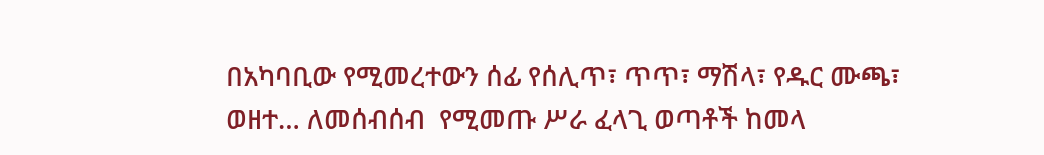በአካባቢው የሚመረተውን ሰፊ የሰሊጥ፣ ጥጥ፣ ማሽላ፣ የዱር ሙጫ፣ ወዘተ… ለመሰብሰብ  የሚመጡ ሥራ ፈላጊ ወጣቶች ከመላ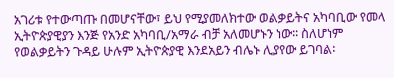አገሪቱ የተውጣጡ በመሆናቸው፣ ይህ የሚያመለክተው ወልቃይትና አካባቢው የመላ ኢትዮጵያዊያን እንጅ የአንድ አካባቢ/አማራ ብቻ አለመሆኑን ነው፡፡ ስለሆነም የወልቃይትን ጉዳይ ሁሉም ኢትዮጵያዊ እንደአይን ብሌኑ ሊያየው ይገባል፡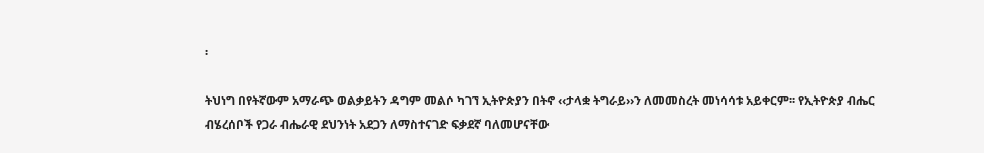፡

ትህነግ በየትኛውም አማራጭ ወልቃይትን ዳግም መልሶ ካገኘ ኢትዮጵያን በትኖ ‹‹ታላቋ ትግራይ››ን ለመመስረት መነሳሳቱ አይቀርም፡፡ የኢትዮጵያ ብሔር ብሄረሰቦች የጋራ ብሔራዊ ደህንነት አደጋን ለማስተናገድ ፍቃደኛ ባለመሆናቸው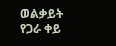ወልቃይት የጋራ ቀይ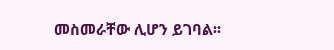መስመራቸው ሊሆን ይገባል፡፡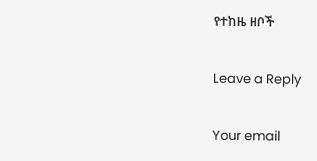የተከዜ ዘቦች

Leave a Reply

Your email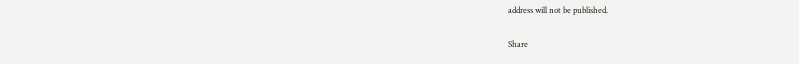address will not be published.

Share